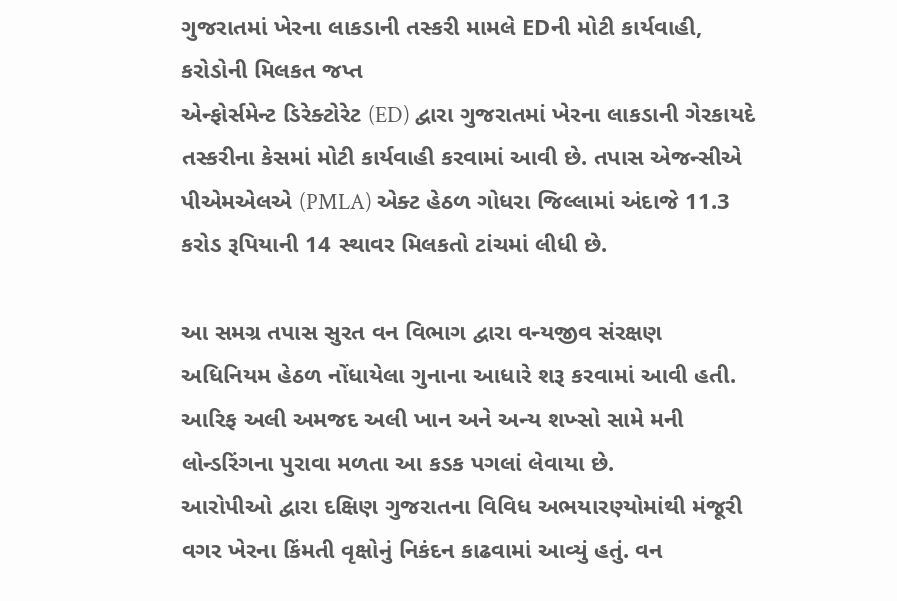ગુજરાતમાં ખેરના લાકડાની તસ્કરી મામલે EDની મોટી કાર્યવાહી, કરોડોની મિલકત જપ્ત
એન્ફોર્સમેન્ટ ડિરેક્ટોરેટ (ED) દ્વારા ગુજરાતમાં ખેરના લાકડાની ગેરકાયદે તસ્કરીના કેસમાં મોટી કાર્યવાહી કરવામાં આવી છે. તપાસ એજન્સીએ પીએમએલએ (PMLA) એક્ટ હેઠળ ગોધરા જિલ્લામાં અંદાજે 11.3 કરોડ રૂપિયાની 14 સ્થાવર મિલકતો ટાંચમાં લીધી છે.

આ સમગ્ર તપાસ સુરત વન વિભાગ દ્વારા વન્યજીવ સંરક્ષણ અધિનિયમ હેઠળ નોંધાયેલા ગુનાના આધારે શરૂ કરવામાં આવી હતી. આરિફ અલી અમજદ અલી ખાન અને અન્ય શખ્સો સામે મની લોન્ડરિંગના પુરાવા મળતા આ કડક પગલાં લેવાયા છે.
આરોપીઓ દ્વારા દક્ષિણ ગુજરાતના વિવિધ અભયારણ્યોમાંથી મંજૂરી વગર ખેરના કિંમતી વૃક્ષોનું નિકંદન કાઢવામાં આવ્યું હતું. વન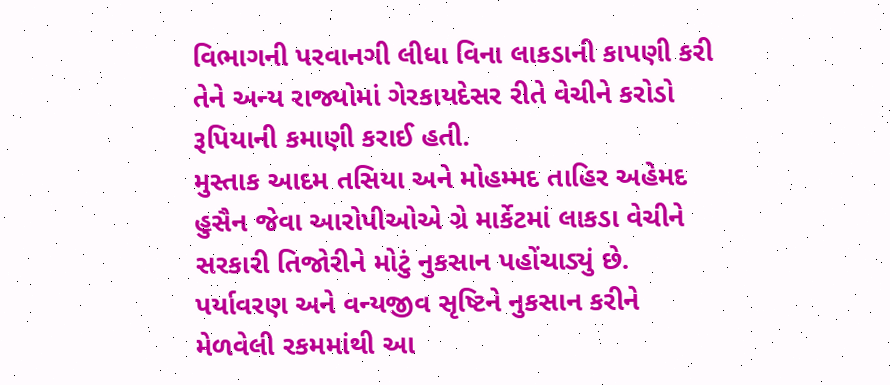વિભાગની પરવાનગી લીધા વિના લાકડાની કાપણી કરી તેને અન્ય રાજ્યોમાં ગેરકાયદેસર રીતે વેચીને કરોડો રૂપિયાની કમાણી કરાઈ હતી.
મુસ્તાક આદમ તસિયા અને મોહમ્મદ તાહિર અહેમદ હુસૈન જેવા આરોપીઓએ ગ્રે માર્કેટમાં લાકડા વેચીને સરકારી તિજોરીને મોટું નુકસાન પહોંચાડ્યું છે. પર્યાવરણ અને વન્યજીવ સૃષ્ટિને નુકસાન કરીને મેળવેલી રકમમાંથી આ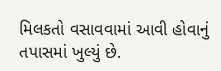મિલકતો વસાવવામાં આવી હોવાનું તપાસમાં ખુલ્યું છે.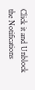Click it and Unblock the Notifications